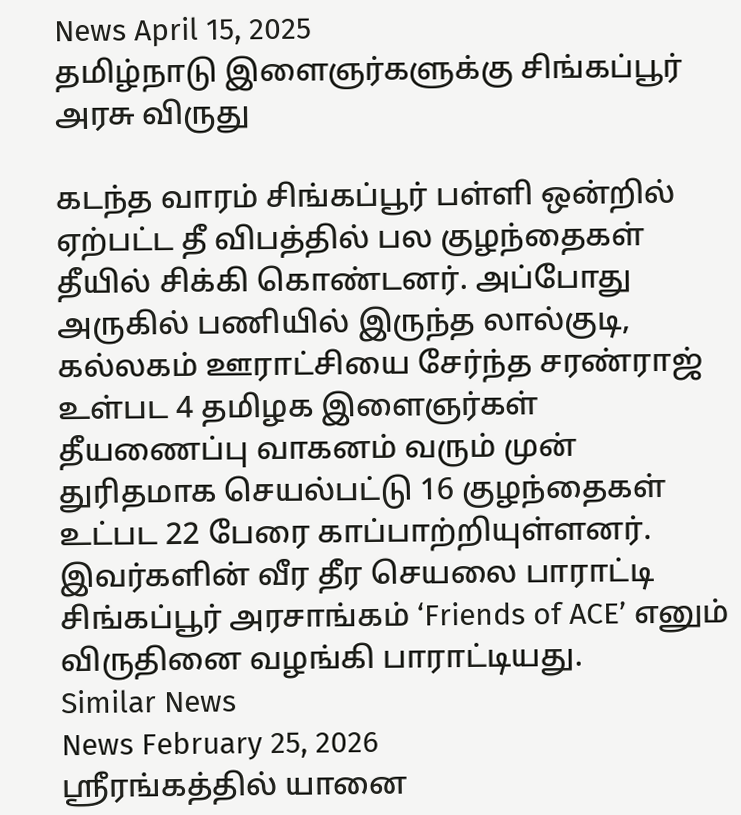News April 15, 2025
தமிழ்நாடு இளைஞர்களுக்கு சிங்கப்பூர் அரசு விருது

கடந்த வாரம் சிங்கப்பூர் பள்ளி ஒன்றில் ஏற்பட்ட தீ விபத்தில் பல குழந்தைகள் தீயில் சிக்கி கொண்டனர். அப்போது அருகில் பணியில் இருந்த லால்குடி, கல்லகம் ஊராட்சியை சேர்ந்த சரண்ராஜ் உள்பட 4 தமிழக இளைஞர்கள் தீயணைப்பு வாகனம் வரும் முன் துரிதமாக செயல்பட்டு 16 குழந்தைகள் உட்பட 22 பேரை காப்பாற்றியுள்ளனர். இவர்களின் வீர தீர செயலை பாராட்டி சிங்கப்பூர் அரசாங்கம் ‘Friends of ACE’ எனும் விருதினை வழங்கி பாராட்டியது.
Similar News
News February 25, 2026
ஸ்ரீரங்கத்தில் யானை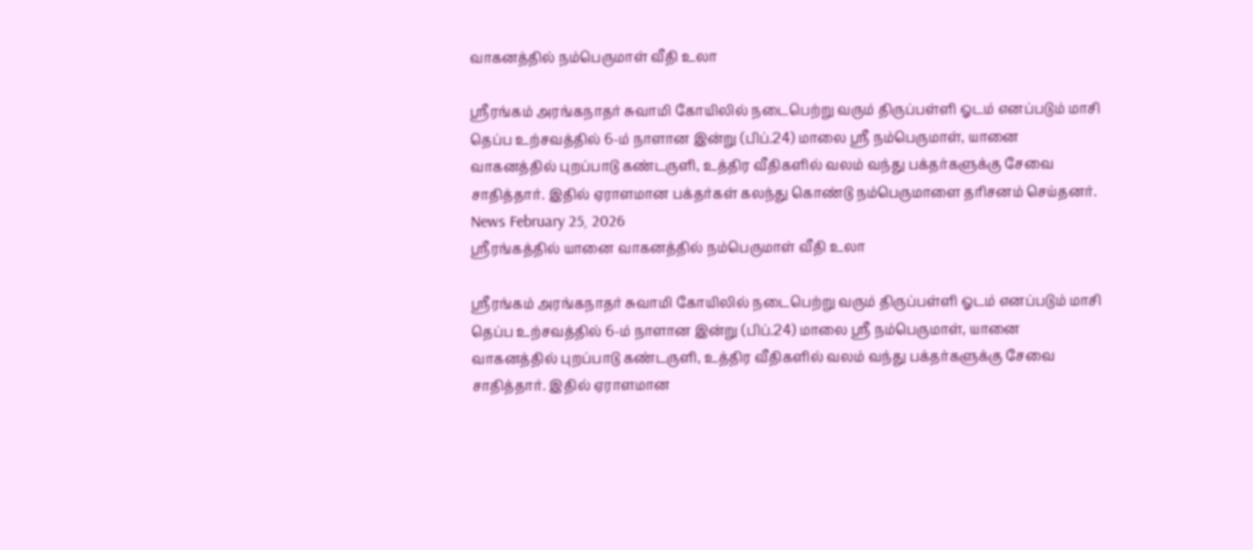வாகனத்தில் நம்பெருமாள் வீதி உலா

ஸ்ரீரங்கம் அரங்கநாதர் சுவாமி கோயிலில் நடைபெற்று வரும் திருப்பள்ளி ஓடம் எனப்படும் மாசி தெப்ப உற்சவத்தில் 6-ம் நாளான இன்று (பிப்.24) மாலை ஸ்ரீ நம்பெருமாள், யானை வாகனத்தில் புறப்பாடு கண்டருளி, உத்திர வீதிகளில் வலம் வந்து பக்தர்களுக்கு சேவை சாதித்தார். இதில் ஏராளமான பக்தர்கள் கலந்து கொண்டு நம்பெருமாளை தரிசனம் செய்தனர்.
News February 25, 2026
ஸ்ரீரங்கத்தில் யானை வாகனத்தில் நம்பெருமாள் வீதி உலா

ஸ்ரீரங்கம் அரங்கநாதர் சுவாமி கோயிலில் நடைபெற்று வரும் திருப்பள்ளி ஓடம் எனப்படும் மாசி தெப்ப உற்சவத்தில் 6-ம் நாளான இன்று (பிப்.24) மாலை ஸ்ரீ நம்பெருமாள், யானை வாகனத்தில் புறப்பாடு கண்டருளி, உத்திர வீதிகளில் வலம் வந்து பக்தர்களுக்கு சேவை சாதித்தார். இதில் ஏராளமான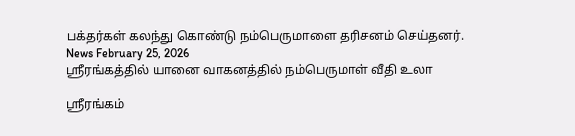பக்தர்கள் கலந்து கொண்டு நம்பெருமாளை தரிசனம் செய்தனர்.
News February 25, 2026
ஸ்ரீரங்கத்தில் யானை வாகனத்தில் நம்பெருமாள் வீதி உலா

ஸ்ரீரங்கம்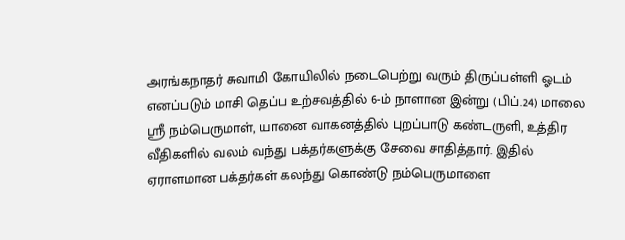அரங்கநாதர் சுவாமி கோயிலில் நடைபெற்று வரும் திருப்பள்ளி ஓடம் எனப்படும் மாசி தெப்ப உற்சவத்தில் 6-ம் நாளான இன்று (பிப்.24) மாலை ஸ்ரீ நம்பெருமாள், யானை வாகனத்தில் புறப்பாடு கண்டருளி, உத்திர வீதிகளில் வலம் வந்து பக்தர்களுக்கு சேவை சாதித்தார். இதில் ஏராளமான பக்தர்கள் கலந்து கொண்டு நம்பெருமாளை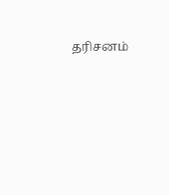தரிசனம்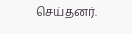செய்தனர்.